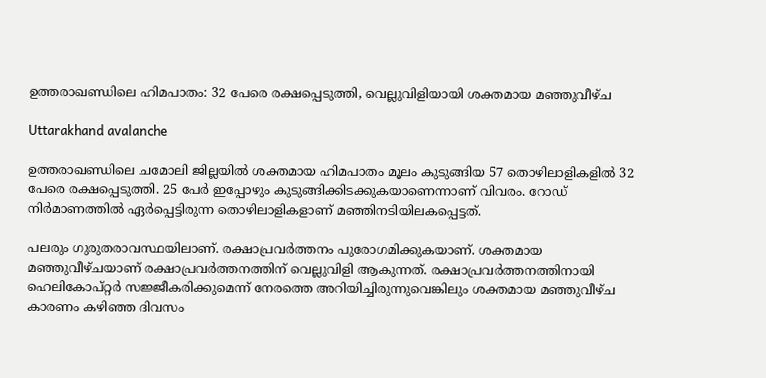ഉത്തരാഖണ്ഡിലെ ഹിമപാതം: 32 പേരെ രക്ഷപ്പെടുത്തി, വെല്ലുവിളിയായി ശക്തമായ മഞ്ഞുവീഴ്ച

Uttarakhand avalanche

ഉത്തരാഖണ്ഡിലെ ചമോലി ജില്ലയില്‍ ശക്തമായ ഹിമപാതം മൂലം കുടുങ്ങിയ 57 തൊഴിലാളികളില്‍ 32 പേരെ രക്ഷപ്പെടുത്തി. 25 പേര്‍ ഇപ്പോഴും കുടുങ്ങിക്കിടക്കുകയാണെന്നാണ് വിവരം. റോഡ് നിര്‍മാണത്തില്‍ ഏര്‍പ്പെട്ടിരുന്ന തൊഴിലാളികളാണ് മഞ്ഞിനടിയിലകപ്പെട്ടത്.

പലരും ഗുരുതരാവസ്ഥയിലാണ്. രക്ഷാപ്രവര്‍ത്തനം പുരോഗമിക്കുകയാണ്. ശക്തമായ മഞ്ഞുവീഴ്ചയാണ് രക്ഷാപ്രവര്‍ത്തനത്തിന് വെല്ലുവിളി ആകുന്നത്. രക്ഷാപ്രവര്‍ത്തനത്തിനായി ഹെലികോപ്റ്റര്‍ സജ്ജീകരിക്കുമെന്ന് നേരത്തെ അറിയിച്ചിരുന്നുവെങ്കിലും ശക്തമായ മഞ്ഞുവീഴ്ച കാരണം കഴിഞ്ഞ ദിവസം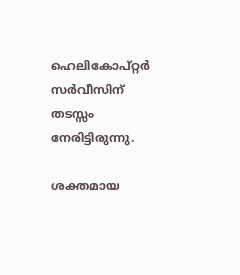ഹെലികോപ്റ്റര്‍ സര്‍വീസിന് തടസ്സം നേരിട്ടിരുന്നു.

ശക്തമായ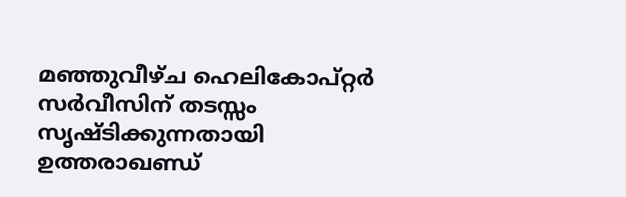മഞ്ഞുവീഴ്ച ഹെലികോപ്റ്റര്‍ സര്‍വീസിന് തടസ്സം സൃഷ്ടിക്കുന്നതായി ഉത്തരാഖണ്ഡ്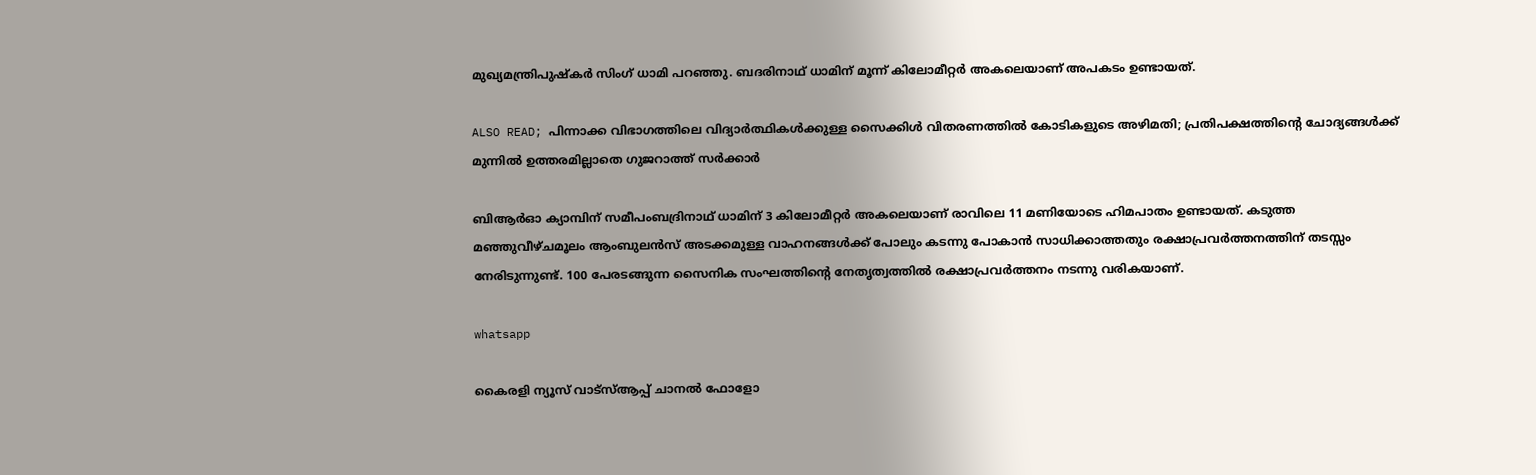മുഖ്യമന്ത്രിപുഷ്‌കര്‍ സിംഗ് ധാമി പറഞ്ഞു. ബദരിനാഥ് ധാമിന് മൂന്ന് കിലോമീറ്റര്‍ അകലെയാണ് അപകടം ഉണ്ടായത്.

ALSO READ; പിന്നാക്ക വിഭാഗത്തിലെ വിദ്യാർത്ഥികൾക്കുള്ള സൈക്കിൾ വിതരണത്തിൽ കോടികളുടെ അഴിമതി; പ്രതിപക്ഷത്തിന്‍റെ ചോദ്യങ്ങൾക്ക് മുന്നിൽ ഉത്തരമില്ലാതെ ഗുജറാത്ത് സർക്കാർ

ബിആര്‍ഓ ക്യാമ്പിന് സമീപംബദ്രിനാഥ് ധാമിന് 3 കിലോമീറ്റര്‍ അകലെയാണ് രാവിലെ 11 മണിയോടെ ഹിമപാതം ഉണ്ടായത്. കടുത്ത മഞ്ഞുവീഴ്ചമൂലം ആംബുലന്‍സ് അടക്കമുള്ള വാഹനങ്ങള്‍ക്ക് പോലും കടന്നു പോകാന്‍ സാധിക്കാത്തതും രക്ഷാപ്രവര്‍ത്തനത്തിന് തടസ്സം നേരിടുന്നുണ്ട്. 100 പേരടങ്ങുന്ന സൈനിക സംഘത്തിന്റെ നേതൃത്വത്തില്‍ രക്ഷാപ്രവര്‍ത്തനം നടന്നു വരികയാണ്.

whatsapp

കൈരളി ന്യൂസ് വാട്‌സ്ആപ്പ് ചാനല്‍ ഫോളോ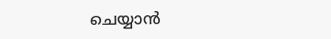ചെയ്യാന്‍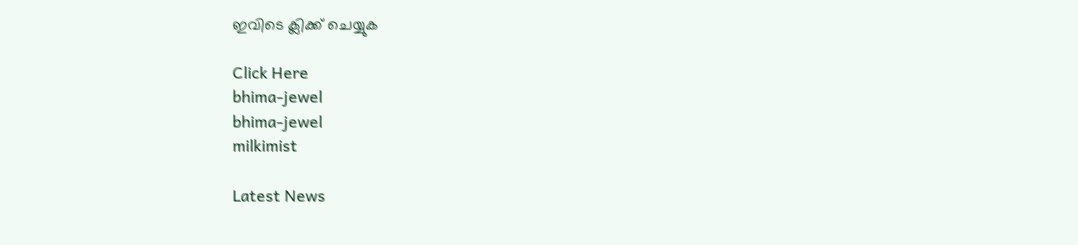ഇവിടെ ക്ലിക്ക് ചെയ്യുക

Click Here
bhima-jewel
bhima-jewel
milkimist

Latest News